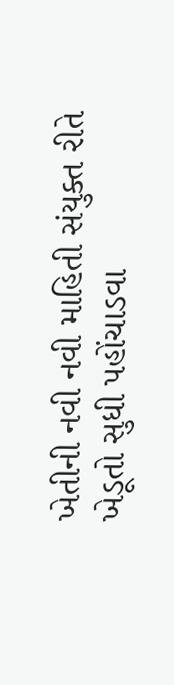ખેતીની નવી નવી માહિતી સંયુક્ત રીતે ખેડૂતો સુધી પહોંચાડવા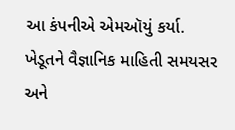આ કંપનીએ એમઑયું કર્યા.
ખેડૂતને વૈજ્ઞાનિક માહિતી સમયસર અને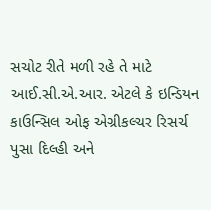સચોટ રીતે મળી રહે તે માટે આઈ.સી.એ.આર. એટલે કે ઇન્ડિયન કાઉન્સિલ ઓફ એગ્રીકલ્ચર રિસર્ચ પુસા દિલ્હી અને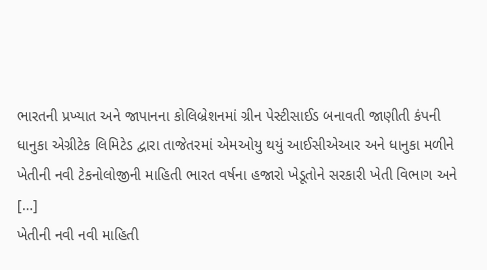ભારતની પ્રખ્યાત અને જાપાનના કોલિબ્રેશનમાં ગ્રીન પેસ્ટીસાઈડ બનાવતી જાણીતી કંપની ધાનુકા એગ્રીટેક લિમિટેડ દ્વારા તાજેતરમાં એમઓયુ થયું આઈસીએઆર અને ધાનુકા મળીને ખેતીની નવી ટેકનોલોજીની માહિતી ભારત વર્ષના હજારો ખેડૂતોને સરકારી ખેતી વિભાગ અને […]
ખેતીની નવી નવી માહિતી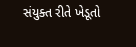સંયુક્ત રીતે ખેડૂતો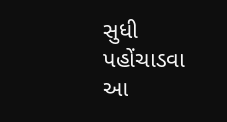સુધી પહોંચાડવા આ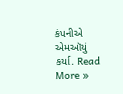કંપનીએ એમઑયું કર્યા. Read More »